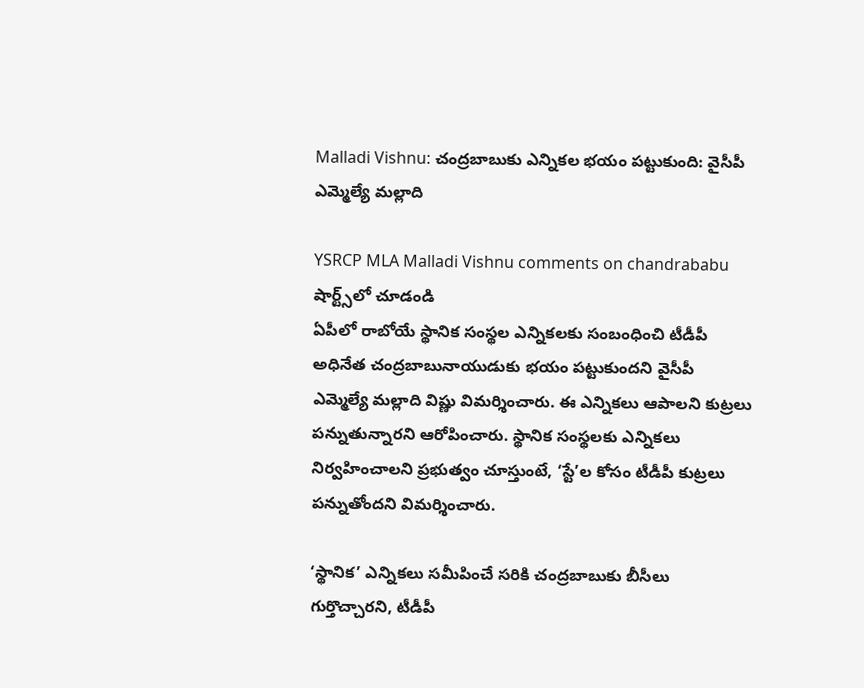Malladi Vishnu: చంద్రబాబుకు ఎన్నికల భయం పట్టుకుంది: వైసీపీ ఎమ్మెల్యే మల్లాది

YSRCP MLA Malladi Vishnu comments on chandrababu
షార్ట్స్‌లో చూడండి
ఏపీలో రాబోయే స్థానిక సంస్థల ఎన్నికలకు సంబంధించి టీడీపీ అధినేత చంద్రబాబునాయుడుకు భయం పట్టుకుందని వైసీపీ ఎమ్మెల్యే మల్లాది విష్ణు విమర్శించారు. ఈ ఎన్నికలు ఆపాలని కుట్రలు పన్నుతున్నారని ఆరోపించారు. స్థానిక సంస్థలకు ఎన్నికలు నిర్వహించాలని ప్రభుత్వం చూస్తుంటే, ‘స్టే’ల కోసం టీడీపీ కుట్రలు పన్నుతోందని విమర్శించారు.

‘స్థానిక’ ఎన్నికలు సమీపించే సరికి చంద్రబాబుకు బీసీలు గుర్తొచ్చారని, టీడీపీ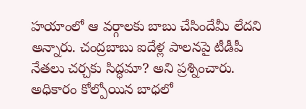హయాంలో ఆ వర్గాలకు బాబు చేసిందేమీ లేదని అన్నారు. చంద్రబాబు ఐదేళ్ల పాలనపై టీడీపీ నేతలు చర్చకు సిద్ధమా? అని ప్రశ్నించారు. అధికారం కోల్పోయిన బాధలో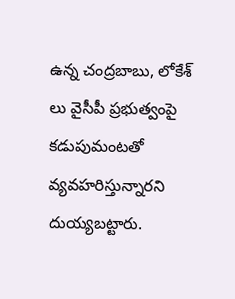ఉన్న చంద్రబాబు, లోకేశ్ లు వైసీపీ ప్రభుత్వంపై కడుపుమంటతో వ్యవహరిస్తున్నారని దుయ్యబట్టారు.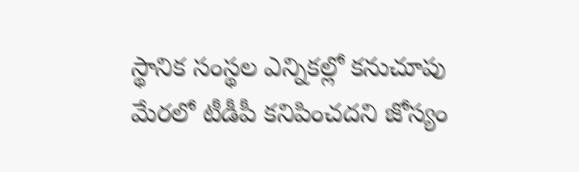స్థానిక సంస్థల ఎన్నికల్లో కనుచూపు మేరలో టీడీపీ కనిపించదని జోస్యం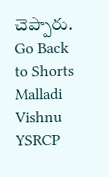చెప్పారు.
Go Back to Shorts
Malladi Vishnu
YSRCP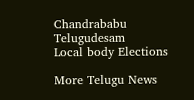Chandrababu
Telugudesam
Local body Elections

More Telugu News